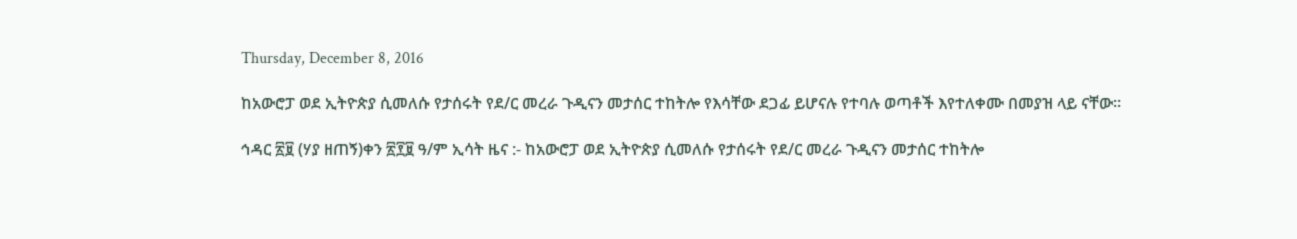Thursday, December 8, 2016

ከአውሮፓ ወደ ኢትዮጵያ ሲመለሱ የታሰሩት የደ/ር መረራ ጉዲናን መታሰር ተከትሎ የእሳቸው ደጋፊ ይሆናሉ የተባሉ ወጣቶች እየተለቀሙ በመያዝ ላይ ናቸው።

ኅዳር ፳፱ (ሃያ ዘጠኝ)ቀን ፳፻፱ ዓ/ም ኢሳት ዜና :- ከአውሮፓ ወደ ኢትዮጵያ ሲመለሱ የታሰሩት የደ/ር መረራ ጉዲናን መታሰር ተከትሎ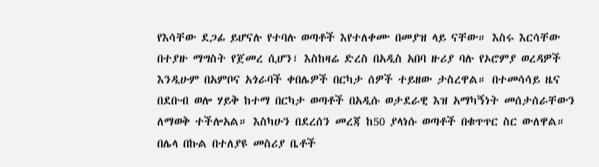የእሳቸው ደጋፊ ይሆናሉ የተባሉ ወጣቶች እየተለቀሙ በመያዝ ላይ ናቸው። እስሩ እርሳቸው በተያዙ ማግስት የጀመረ ሲሆን፣ እስከዛሬ ድረስ በአዲስ አበባ ዙሪያ ባሉ የኦሮምያ ወረዳዎች እንዲሁም በአምቦና አጎራባች ቀበሌዎች በርካታ ሰዎች ተይዘው ታስረዋል። በተመሳሳይ ዜና በደቡብ ወሎ ሃይቅ ከተማ በርካታ ወጣቶች በአዲሱ ወታደራዊ እዝ አማካኝነት መሰታሰራቸውን ለማወቅ ተችሎአል። እስካሁን በደረሰን መረጃ ከ50 ያላነሱ ወጣቶች በቁጥጥር ስር ውለዋል። በሌላ በኩል በተለያዩ መስሪያ ቤቶች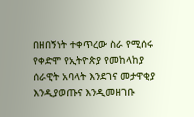በዘበኝነት ተቀጥረው ስራ የሚሰሩ የቀድሞ የኢትዮጵያ የመከላከያ ሰራዊት አባላት እንደገና መታዋቂያ እንዲያወጡና እንዲመዘገቡ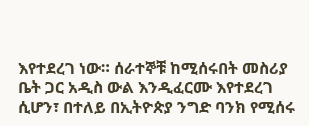እየተደረገ ነው። ሰራተኞቹ ከሚሰሩበት መስሪያ ቤት ጋር አዲስ ውል እንዲፈርሙ እየተደረገ ሲሆን፣ በተለይ በኢትዮጵያ ንግድ ባንክ የሚሰሩ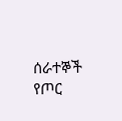ሰራተኞች የጦር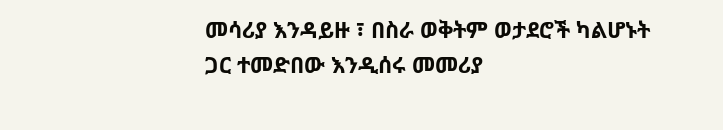መሳሪያ እንዳይዙ ፣ በስራ ወቅትም ወታደሮች ካልሆኑት ጋር ተመድበው እንዲሰሩ መመሪያ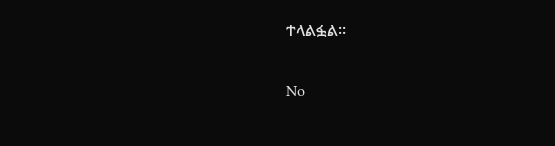ተላልፏል።

No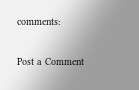comments:

Post a Comment